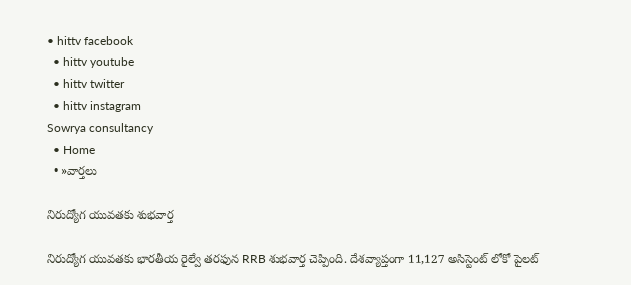• hittv facebook
  • hittv youtube
  • hittv twitter
  • hittv instagram
Sowrya consultancy
  • Home
  • »వార్తలు

నిరుద్యోగ యువతకు శుభవార్త

నిరుద్యోగ యువతకు భారతీయ రైల్వే తరఫున RRB శుభవార్త చెప్పింది. దేశవ్యాప్తంగా 11,127 అసిస్టెంట్ లోకో పైలట్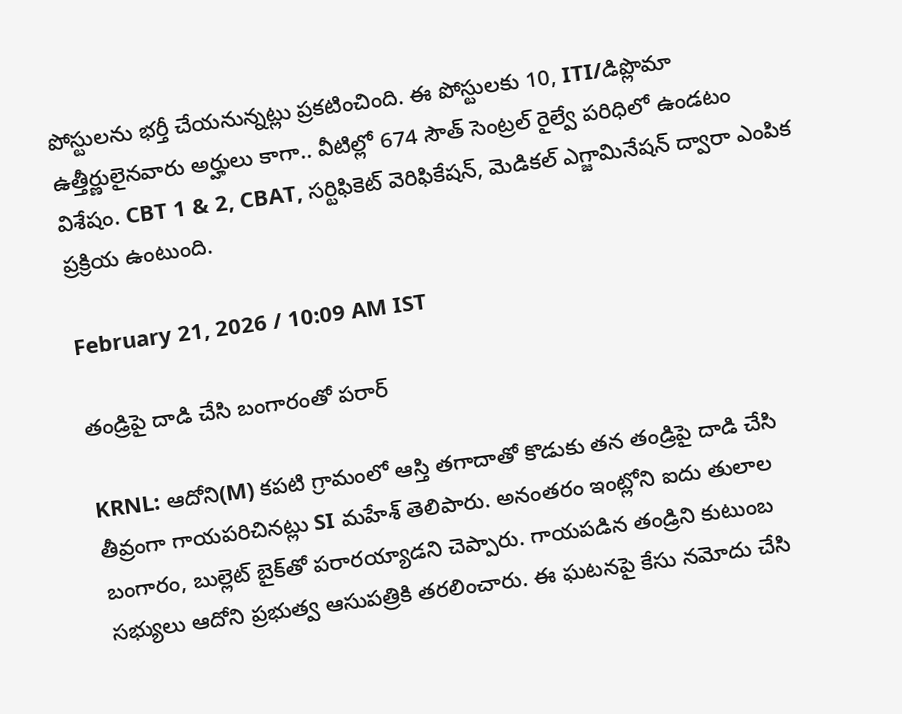పోస్టులను భర్తీ చేయనున్నట్లు ప్రకటించింది. ఈ పోస్టులకు 10, ITI/డిప్లొమా ఉత్తీర్ణులైనవారు అర్హులు కాగా.. వీటిల్లో 674 సౌత్ సెంట్రల్ రైల్వే పరిధిలో ఉండటం విశేషం. CBT 1 & 2, CBAT, సర్టిఫికెట్ వెరిఫికేషన్, మెడికల్ ఎగ్జామినేషన్ ద్వారా ఎంపిక ప్రక్రియ ఉంటుంది.

February 21, 2026 / 10:09 AM IST

తండ్రిపై దాడి చేసి బంగారంతో పరార్

KRNL: ఆదోని(M) కపటి గ్రామంలో ఆస్తి తగాదాతో కొడుకు తన తండ్రిపై దాడి చేసి తీవ్రంగా గాయపరిచినట్లు SI మహేశ్ తెలిపారు. అనంతరం ఇంట్లోని ఐదు తులాల బంగారం, బుల్లెట్ బైక్‌తో పరారయ్యాడని చెప్పారు. గాయపడిన తండ్రిని కుటుంబ సభ్యులు ఆదోని ప్రభుత్వ ఆసుపత్రికి తరలించారు. ఈ ఘటనపై కేసు నమోదు చేసి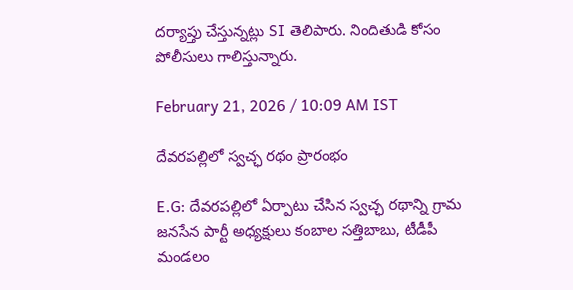దర్యాప్తు చేస్తున్నట్లు SI తెలిపారు. నిందితుడి కోసం పోలీసులు గాలిస్తున్నారు.

February 21, 2026 / 10:09 AM IST

దేవరపల్లిలో స్వచ్ఛ రథం ప్రారంభం

E.G: దేవరపల్లిలో ఏర్పాటు చేసిన స్వచ్ఛ రథాన్ని గ్రామ జనసేన పార్టీ అధ్యక్షులు కంబాల సత్తిబాబు, టీడీపీ మండలం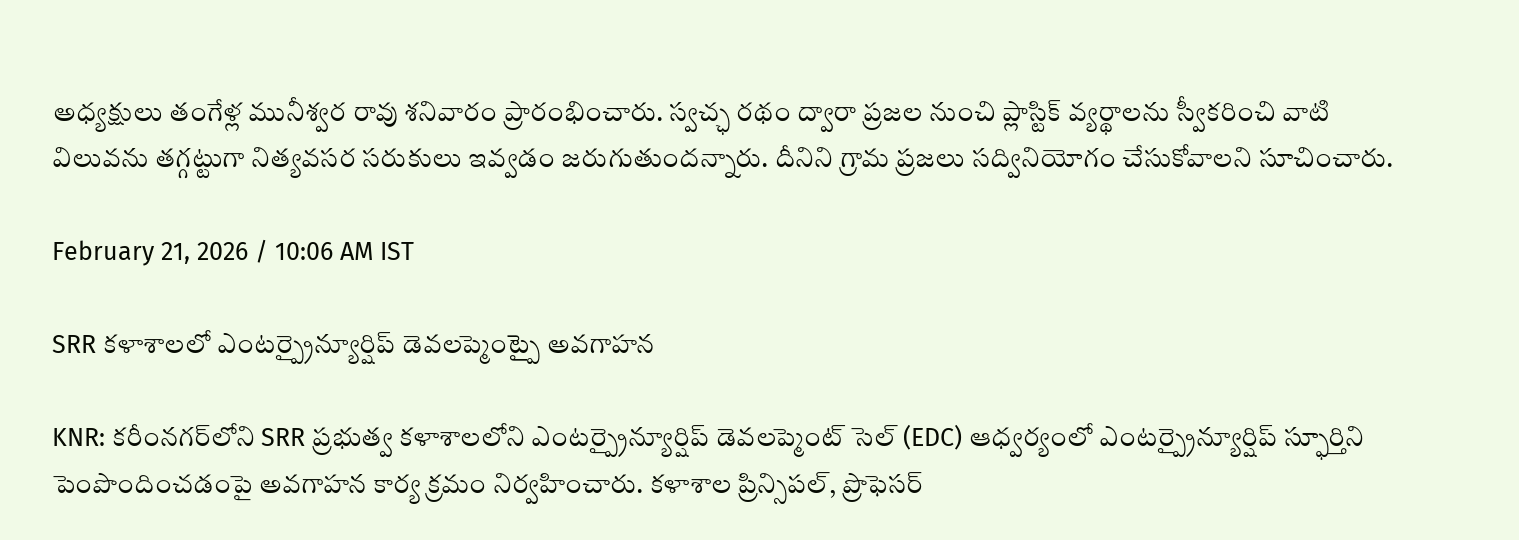అధ్యక్షులు తంగేళ్ల మునీశ్వర రావు శనివారం ప్రారంభించారు. స్వచ్ఛ రథం ద్వారా ప్రజల నుంచి ప్లాస్టిక్ వ్యర్థాలను స్వీకరించి వాటి విలువను తగ్గట్టుగా నిత్యవసర సరుకులు ఇవ్వడం జరుగుతుందన్నారు. దీనిని గ్రామ ప్రజలు సద్వినియోగం చేసుకోవాలని సూచించారు.

February 21, 2026 / 10:06 AM IST

SRR కళాశాలలో ఎంటర్ప్రైన్యూర్షిప్ డెవలప్మెంట్పై అవగాహన

KNR: కరీంనగర్‌లోని SRR ప్రభుత్వ కళాశాలలోని ఎంటర్ప్రైన్యూర్షిప్ డెవలప్మెంట్ సెల్ (EDC) ఆధ్వర్యంలో ఎంటర్ప్రైన్యూర్షిప్ స్ఫూర్తిని పెంపొందించడంపై అవగాహన కార్య క్రమం నిర్వహించారు. కళాశాల ప్రిన్సిపల్, ప్రొఫెసర్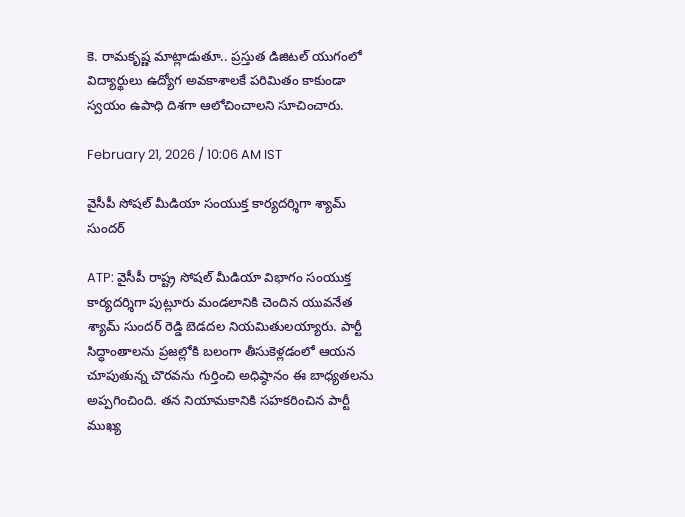కె. రామకృష్ణ మాట్లాడుతూ.. ప్రస్తుత డిజిటల్ యుగంలో విద్యార్థులు ఉద్యోగ అవకాశాలకే పరిమితం కాకుండా స్వయం ఉపాధి దిశగా ఆలోచించాలని సూచించారు.

February 21, 2026 / 10:06 AM IST

వైసీపీ సోషల్ మీడియా సంయుక్త కార్యదర్శిగా శ్యామ్ సుందర్

ATP: వైసీపీ రాష్ట్ర సోషల్ మీడియా విభాగం సంయుక్త కార్యదర్శిగా పుట్లూరు మండలానికి చెందిన యువనేత శ్యామ్ సుందర్ రెడ్డి బెడదల నియమితులయ్యారు. పార్టీ సిద్ధాంతాలను ప్రజల్లోకి బలంగా తీసుకెళ్లడంలో ఆయన చూపుతున్న చొరవను గుర్తించి అధిష్ఠానం ఈ బాధ్యతలను అప్పగించింది. తన నియామకానికి సహకరించిన పార్టీ ముఖ్య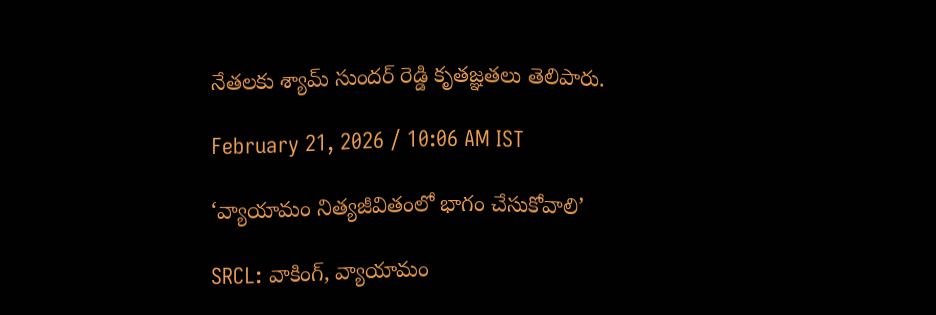నేతలకు శ్యామ్ సుందర్ రెడ్డి కృతజ్ఞతలు తెలిపారు.

February 21, 2026 / 10:06 AM IST

‘వ్యాయామం నిత్యజీవితంలో భాగం చేసుకోవాలి’

SRCL: వాకింగ్, వ్యాయామం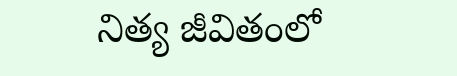నిత్య జీవితంలో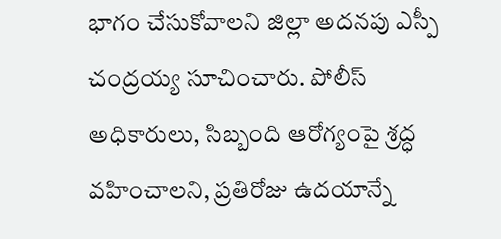భాగం చేసుకోవాలని జిల్లా అదనపు ఎస్పీ చంద్రయ్య సూచించారు. పోలీస్ అధికారులు, సిబ్బంది ఆరోగ్యంపై శ్రద్ధ వహించాలని, ప్రతిరోజు ఉదయాన్నే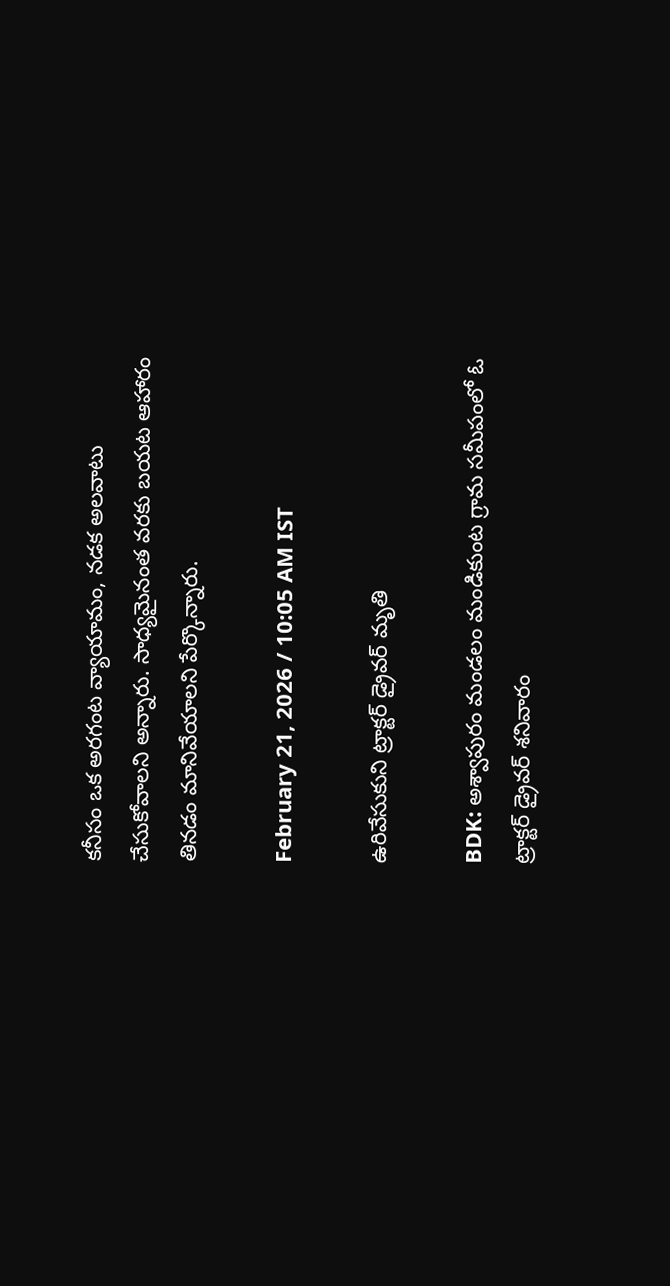కనీసం ఒక అరగంట వ్యాయామం, నడక అలవాటు చేసుకోవాలని అన్నారు. సాధ్యమైనంత వరకు బయట ఆహారం తినడం మానివేయాలని పేర్కొన్నారు.

February 21, 2026 / 10:05 AM IST

ఉరివేసుకుని ట్రాక్టర్ డ్రైవర్ మృతి

BDK: అశ్వాపురం మండలం మండికుంట గ్రామ సమీపంలో ఓ ట్రాక్టర్ డ్రైవర్ శనివారం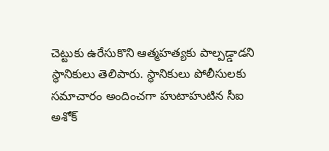చెట్టుకు ఉరేసుకొని ఆత్మహత్యకు పాల్పడ్డాడని స్థానికులు తెలిపారు. స్థానికులు పోలీసులకు సమాచారం అందించగా హుటాహుటిన సీఐ అశోక్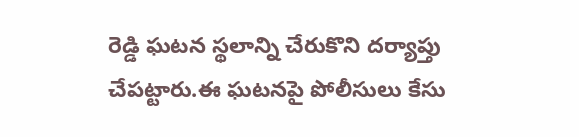రెడ్డి ఘటన స్థలాన్ని చేరుకొని దర్యాప్తు చేపట్టారు.ఈ ఘటనపై పోలీసులు కేసు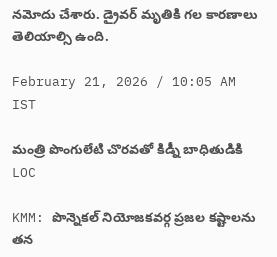నమోదు చేశారు. డ్రైవర్ మృతికి గల కారణాలు తెలియాల్సి ఉంది.

February 21, 2026 / 10:05 AM IST

మంత్రి పొంగులేటి చొరవతో కిడ్నీ బాధితుడికి LOC

KMM: పొన్నెకల్ నియోజకవర్గ ప్రజల కష్టాలను తన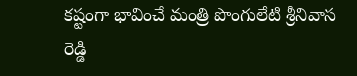కష్టంగా భావించే మంత్రి పొంగులేటి శ్రీనివాస రెడ్డి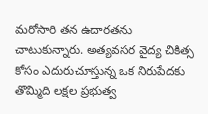మరోసారి తన ఉదారతను చాటుకున్నారు. అత్యవసర వైద్య చికిత్స కోసం ఎదురుచూస్తున్న ఒక నిరుపేదకు తొమ్మిది లక్షల ప్రభుత్వ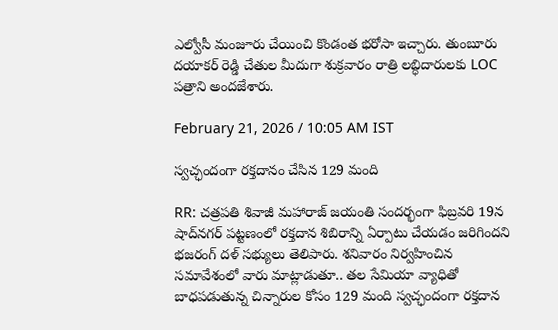ఎల్వోసీ మంజూరు చేయించి కొండంత భరోసా ఇచ్చారు. తుంబూరు దయాకర్ రెడ్డి చేతుల మీదుగా శుక్రవారం రాత్రి లబ్ధిదారులకు LOC పత్రాని అందజేశారు.

February 21, 2026 / 10:05 AM IST

స్వచ్ఛందంగా రక్తదానం చేసిన 129 మంది

RR: చత్రపతి శివాజీ మహారాజ్ జయంతి సందర్భంగా ఫిబ్రవరి 19న షాద్‌నగర్ పట్టణంలో రక్తదాన శిబిరాన్ని ఏర్పాటు చేయడం జరిగిందని భజరంగ్ దళ్ సభ్యులు తెలిపారు. శనివారం నిర్వహించిన సమావేశంలో వారు మాట్లాడుతూ.. తల సేమియా వ్యాధితో బాధపడుతున్న చిన్నారుల కోసం 129 మంది స్వచ్ఛందంగా రక్తదాన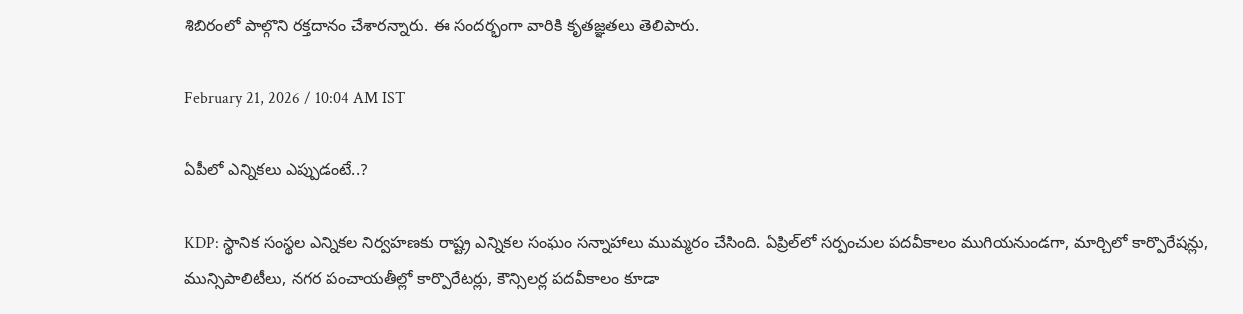శిబిరంలో పాల్గొని రక్తదానం చేశారన్నారు. ఈ సందర్భంగా వారికి కృతజ్ఞతలు తెలిపారు.

February 21, 2026 / 10:04 AM IST

ఏపీలో ఎన్నికలు ఎప్పుడంటే..?

KDP: స్థానిక సంస్థల ఎన్నికల నిర్వహణకు రాష్ట్ర ఎన్నికల సంఘం సన్నాహాలు ముమ్మరం చేసింది. ఏప్రిల్‌లో సర్పంచుల పదవీకాలం ముగియనుండగా, మార్చిలో కార్పొరేషన్లు, మున్సిపాలిటీలు, నగర పంచాయతీల్లో కార్పొరేటర్లు, కౌన్సిలర్ల పదవీకాలం కూడా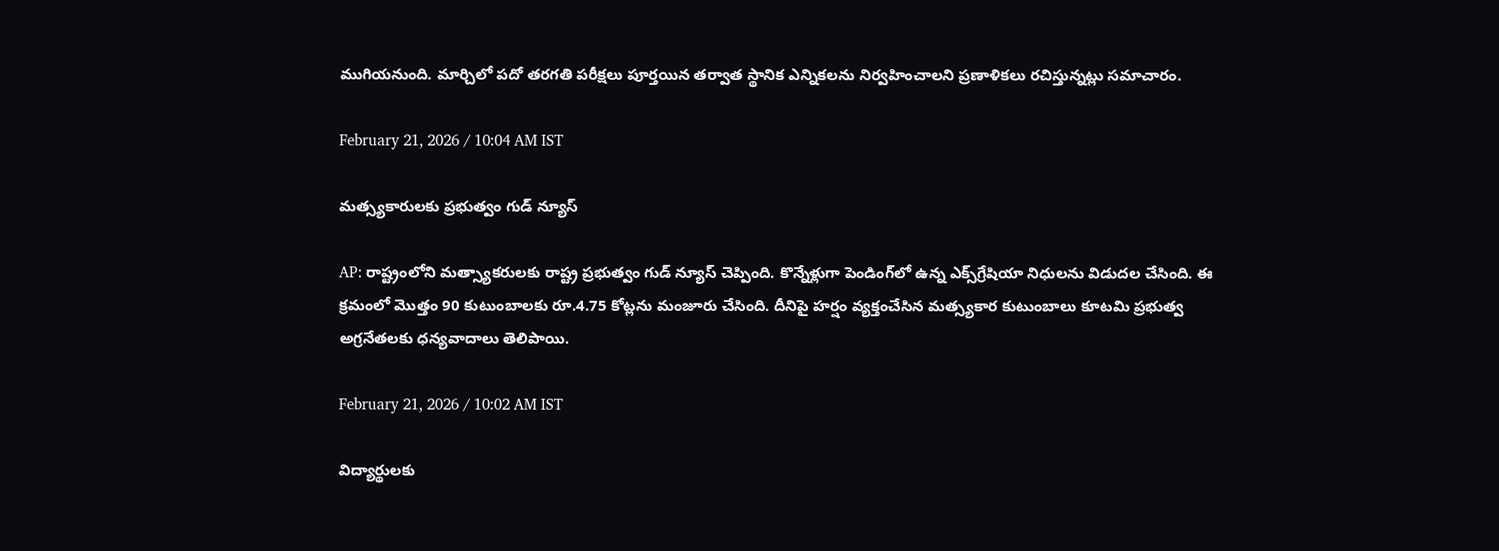ముగియనుంది. మార్చిలో పదో తరగతి పరీక్షలు పూర్తయిన తర్వాత స్థానిక ఎన్నికలను నిర్వహించాలని ప్రణాళికలు రచిస్తున్నట్లు సమాచారం.

February 21, 2026 / 10:04 AM IST

మత్స్యకారులకు ప్రభుత్వం గుడ్ న్యూస్

AP: రాష్ట్రంలోని మత్స్యాకరులకు రాష్ట్ర ప్రభుత్వం గుడ్ న్యూస్ చెప్పింది. కొన్నేళ్లుగా పెండింగ్‌లో ఉన్న ఎక్స్‌గ్రేషియా నిధులను విడుదల చేసింది. ఈ క్రమంలో మొత్తం 90 కుటుంబాలకు రూ.4.75 కోట్లను మంజూరు చేసింది. దీనిపై హర్షం వ్యక్తంచేసిన మత్స్యకార కుటుంబాలు కూటమి ప్రభుత్వ అగ్రనేతలకు ధన్యవాదాలు తెలిపాయి.

February 21, 2026 / 10:02 AM IST

విద్యార్థులకు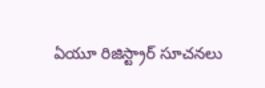ఏయూ రిజిస్ట్రార్ సూచనలు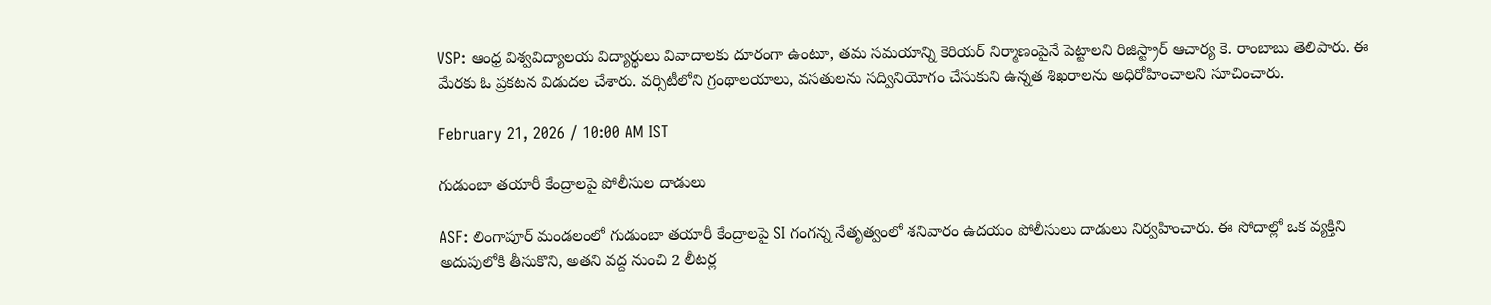VSP: ఆంధ్ర విశ్వవిద్యాలయ విద్యార్థులు వివాదాలకు దూరంగా ఉంటూ, తమ సమయాన్ని కెరియర్ నిర్మాణంపైనే పెట్టాలని రిజిస్ట్రార్ ఆచార్య కె. రాంబాబు తెలిపారు. ఈ మేరకు ఓ ప్రకటన విడుదల చేశారు. వర్సిటీలోని గ్రంథాలయాలు, వసతులను సద్వినియోగం చేసుకుని ఉన్నత శిఖరాలను అధిరోహించాలని సూచించారు.

February 21, 2026 / 10:00 AM IST

గుడుంబా తయారీ కేంద్రాలపై పోలీసుల దాడులు

ASF: లింగాపూర్ మండలంలో గుడుంబా తయారీ కేంద్రాలపై SI గంగన్న నేతృత్వంలో శనివారం ఉదయం పోలీసులు దాడులు నిర్వహించారు. ఈ సోదాల్లో ఒక వ్యక్తిని అదుపులోకి తీసుకొని, అతని వద్ద నుంచి 2 లీటర్ల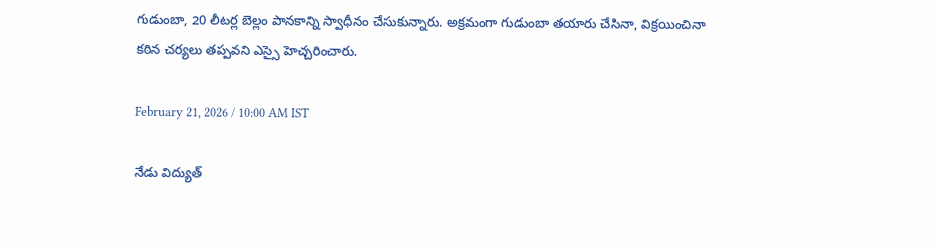గుడుంబా, 20 లీటర్ల బెల్లం పానకాన్ని స్వాధీనం చేసుకున్నారు. అక్రమంగా గుడుంబా తయారు చేసినా, విక్రయించినా కఠిన చర్యలు తప్పవని ఎస్సై హెచ్చరించారు.

February 21, 2026 / 10:00 AM IST

నేడు విద్యుత్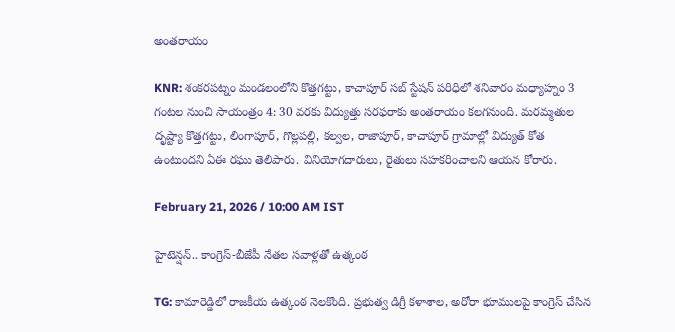అంతరాయం

KNR: శంకరపట్నం మండలంలోని కొత్తగట్టు, కాచాపూర్ సబ్‌ స్టేషన్‌ పరిధిలో శనివారం మధ్యాహ్నం 3 గంటల నుంచి సాయంత్రం 4: 30 వరకు విద్యుత్తు సరఫరాకు అంతరాయం కలగనుంది. మరమ్మతుల దృష్ట్యా కొత్తగట్టు, లింగాపూర్, గొల్లపల్లి, కల్వల, రాజాపూర్, కాచాపూర్ గ్రామాల్లో విద్యుత్ కోత ఉంటుందని ఏఈ రఘు తెలిపారు. వినియోగదారులు, రైతులు సహకరించాలని ఆయన కోరారు.

February 21, 2026 / 10:00 AM IST

హైటెన్షన్.. కాంగ్రెస్-బీజేపీ నేతల సవాళ్లతో ఉత్కంఠ

TG: కామారెడ్డిలో రాజకీయ ఉత్కంఠ నెలకొంది. ప్రభుత్వ డిగ్రీ కళాశాల, అరోరా భూములపై కాంగ్రెస్ చేసిన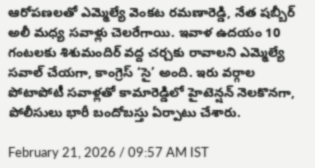ఆరోపణలతో ఎమ్మెల్యే వెంకట రమణారెడ్డి, నేత షబ్బీర్ అలీ మధ్య సవాళ్లు చెలరేగాయి. ఇవాళ ఉదయం 10 గంటలకు శిశుమందిర్ వద్ద చర్చకు రావాలని ఎమ్మెల్యే సవాల్ చేయగా, కాంగ్రెస్ ‘సై’ అంది. ఇరు వర్గాల పోటాపోటీ సవాళ్లతో కామారెడ్డిలో హైటెన్షన్ నెలకొనగా, పోలీసులు భారీ బందోబస్తు ఏర్పాటు చేశారు.

February 21, 2026 / 09:57 AM IST